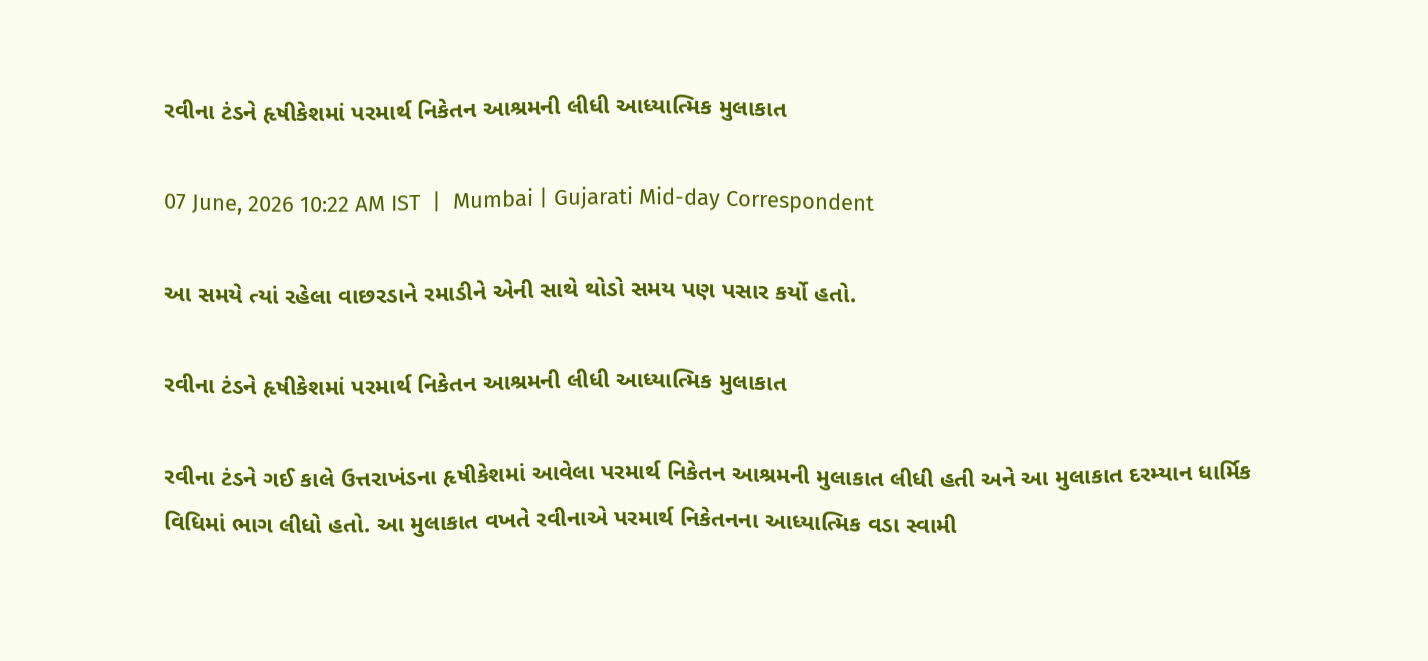રવીના ટંડને હૃષીકેશમાં પરમાર્થ નિકેતન આશ્રમની લીધી આધ્યાત્મિક મુલાકાત

07 June, 2026 10:22 AM IST  |  Mumbai | Gujarati Mid-day Correspondent

આ સમયે ત્યાં રહેલા વાછરડાને રમાડીને એની સાથે થોડો સમય પણ પસાર કર્યો હતો.

રવીના ટંડને હૃષીકેશમાં પરમાર્થ નિકેતન આશ્રમની લીધી આધ્યાત્મિક મુલાકાત

રવીના ટંડને ગઈ કાલે ઉત્તરાખંડના હૃષીકેશમાં આવેલા પરમાર્થ નિકેતન આશ્રમની મુલાકાત લીધી હતી અને આ મુલાકાત દરમ્યાન ધાર્મિક વિધિમાં ભાગ લીધો હતો. આ મુલાકાત વખતે રવીનાએ પરમાર્થ નિકેતનના આધ્યાત્મિક વડા સ્વામી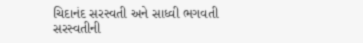ચિદાનંદ સરસ્વતી અને સાધ્વી ભગવતી સરસ્વતીની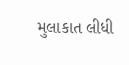મુલાકાત લીધી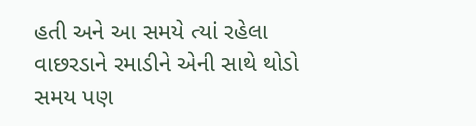હતી અને આ સમયે ત્યાં રહેલા વાછરડાને રમાડીને એની સાથે થોડો સમય પણ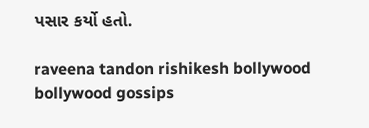પસાર કર્યો હતો.

raveena tandon rishikesh bollywood bollywood gossips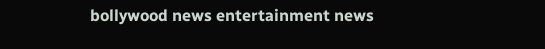bollywood news entertainment news